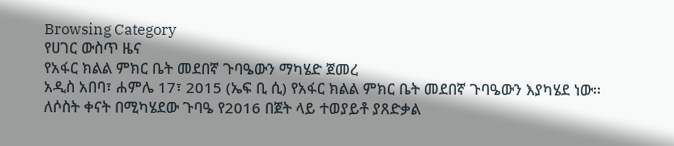Browsing Category
የሀገር ውስጥ ዜና
የአፋር ክልል ምክር ቤት መደበኛ ጉባዔውን ማካሄድ ጀመረ
አዲስ አበባ፣ ሐምሌ 17፣ 2015 (ኤፍ ቢ ሲ) የአፋር ክልል ምክር ቤት መደበኛ ጉባዔውን እያካሄደ ነው፡፡
ለሶስት ቀናት በሚካሄደው ጉባዔ የ2016 በጀት ላይ ተወያይቶ ያጸድቃል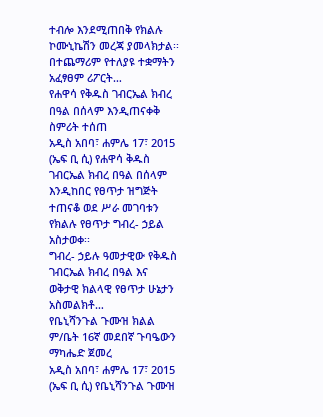ተብሎ እንደሚጠበቅ የክልሉ ኮሙኒኬሽን መረጃ ያመላክታል፡፡
በተጨማሪም የተለያዩ ተቋማትን አፈፃፀም ሪፖርት…
የሐዋሳ የቅዱስ ገብርኤል ክብረ በዓል በሰላም እንዲጠናቀቅ ስምሪት ተሰጠ
አዲስ አበባ፣ ሐምሌ 17፣ 2015 (ኤፍ ቢ ሲ) የሐዋሳ ቅዱስ ገብርኤል ክብረ በዓል በሰላም እንዲከበር የፀጥታ ዝግጅት ተጠናቆ ወደ ሥራ መገባቱን የክልሉ የፀጥታ ግብረ- ኃይል አስታወቀ፡፡
ግብረ- ኃይሉ ዓመታዊው የቅዱስ ገብርኤል ክብረ በዓል እና ወቅታዊ ክልላዊ የፀጥታ ሁኔታን አስመልክቶ…
የቤኒሻንጉል ጉሙዝ ክልል ም/ቤት 16ኛ መደበኛ ጉባዔውን ማካሔድ ጀመረ
አዲስ አበባ፣ ሐምሌ 17፣ 2015 (ኤፍ ቢ ሲ) የቤኒሻንጉል ጉሙዝ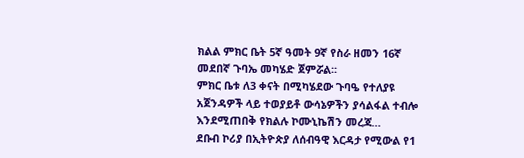ክልል ምክር ቤት 5ኛ ዓመት 9ኛ የስራ ዘመን 16ኛ መደበኛ ጉባኤ መካሄድ ጀምሯል፡፡
ምክር ቤቱ ለ3 ቀናት በሚካሄደው ጉባዔ የተለያዩ አጀንዳዎች ላይ ተወያይቶ ውሳኔዎችን ያሳልፋል ተብሎ እንደሚጠበቅ የክልሉ ኮሙኒኬሽን መረጃ…
ደቡብ ኮሪያ በኢትዮጵያ ለሰብዓዊ እርዳታ የሚውል የ1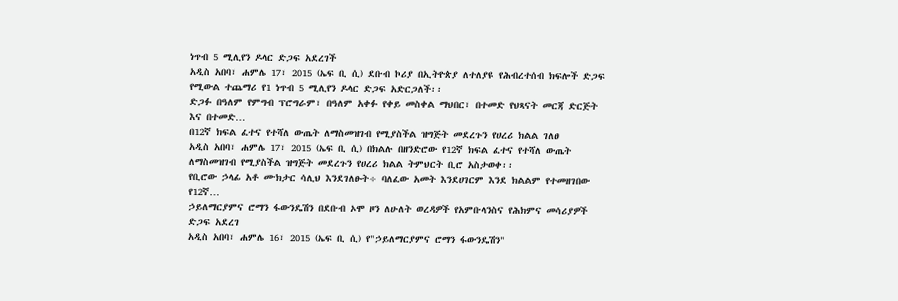ነጥብ 5 ሚሊየን ዶላር ድጋፍ አደረገች
አዲስ አበባ፣ ሐምሌ 17፣ 2015 (ኤፍ ቢ ሲ) ደቡብ ኮሪያ በኢትዮጵያ ለተለያዩ የሕብረተሰብ ክፍሎች ድጋፍ የሚውል ተጨማሪ የ1 ነጥብ 5 ሚሊየን ዶላር ድጋፍ አድርጋለች፡፡
ድጋፉ በዓለም የምግብ ፕሮግራም፣ በዓለም አቀፉ የቀይ መስቀል ማህበር፣ በተመድ የህጻናት መርጃ ድርጅት እና በተመድ…
በ12ኛ ክፍል ፈተና የተሻለ ውጤት ለማስመዝገብ የሚያስችል ዝግጅት መደረጉን የሀረሪ ክልል ገለፀ
አዲስ አበባ፣ ሐምሌ 17፣ 2015 (ኤፍ ቢ ሲ) በክልሉ በዘንድሮው የ12ኛ ክፍል ፈተና የተሻለ ውጤት ለማስመዝገብ የሚያስችል ዝግጅት መደረጉን የሀረሪ ክልል ትምህርት ቢሮ አስታወቀ፡፡
የቢሮው ኃላፊ አቶ ሙክታር ሳሊህ እንደገለፁት÷ ባለፈው አመት እንደሀገርም እንደ ክልልም የተመዘገበው የ12ኛ…
ኃይለማርያምና ሮማን ፋውንዴሽን በደቡብ ኦሞ ዞን ለሁለት ወረዳዎች የአምቡላንስና የሕክምና መሳሪያዎች ድጋፍ አደረገ
አዲስ አበባ፣ ሐምሌ 16፣ 2015 (ኤፍ ቢ ሲ) የ"ኃይለማርያምና ሮማን ፋውንዴሽን"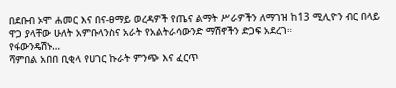በደቡብ ኦሞ ሐመር እና በና-ፀማይ ወረዳዎች የጤና ልማት ሥራዎችን ለማገዝ ከ13 ሚሊዮን ብር በላይ ዋጋ ያላቸው ሁለት አምቡላንስና አራት የአልትራሳውንድ ማሽኖችን ድጋፍ አደረገ።
የፋውንዴሽኑ…
ሻምበል አበበ ቢቂላ የሀገር ኩራት ምንጭ እና ፈርጥ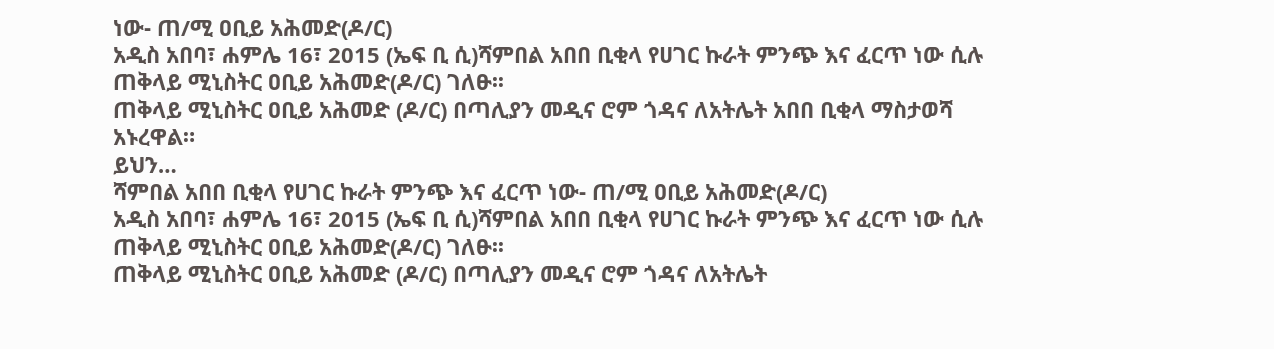ነው- ጠ/ሚ ዐቢይ አሕመድ(ዶ/ር)
አዲስ አበባ፣ ሐምሌ 16፣ 2015 (ኤፍ ቢ ሲ)ሻምበል አበበ ቢቂላ የሀገር ኩራት ምንጭ እና ፈርጥ ነው ሲሉ ጠቅላይ ሚኒስትር ዐቢይ አሕመድ(ዶ/ር) ገለፁ፡፡
ጠቅላይ ሚኒስትር ዐቢይ አሕመድ (ዶ/ር) በጣሊያን መዲና ሮም ጎዳና ለአትሌት አበበ ቢቂላ ማስታወሻ አኑረዋል።
ይህን…
ሻምበል አበበ ቢቂላ የሀገር ኩራት ምንጭ እና ፈርጥ ነው- ጠ/ሚ ዐቢይ አሕመድ(ዶ/ር)
አዲስ አበባ፣ ሐምሌ 16፣ 2015 (ኤፍ ቢ ሲ)ሻምበል አበበ ቢቂላ የሀገር ኩራት ምንጭ እና ፈርጥ ነው ሲሉ ጠቅላይ ሚኒስትር ዐቢይ አሕመድ(ዶ/ር) ገለፁ፡፡
ጠቅላይ ሚኒስትር ዐቢይ አሕመድ (ዶ/ር) በጣሊያን መዲና ሮም ጎዳና ለአትሌት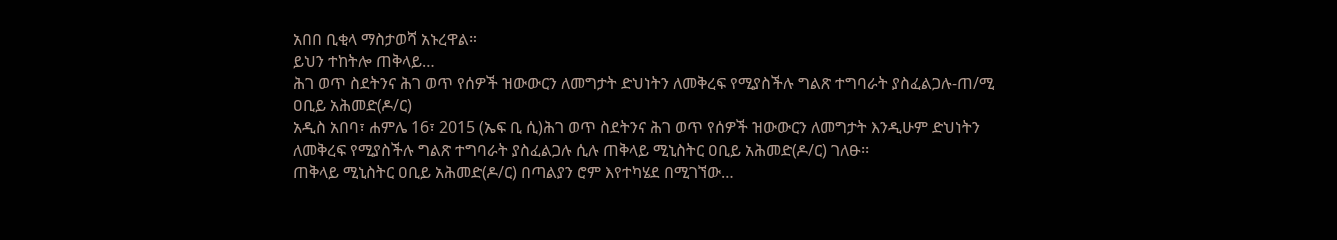አበበ ቢቂላ ማስታወሻ አኑረዋል።
ይህን ተከትሎ ጠቅላይ…
ሕገ ወጥ ስደትንና ሕገ ወጥ የሰዎች ዝውውርን ለመግታት ድህነትን ለመቅረፍ የሚያስችሉ ግልጽ ተግባራት ያስፈልጋሉ-ጠ/ሚ ዐቢይ አሕመድ(ዶ/ር)
አዲስ አበባ፣ ሐምሌ 16፣ 2015 (ኤፍ ቢ ሲ)ሕገ ወጥ ስደትንና ሕገ ወጥ የሰዎች ዝውውርን ለመግታት እንዲሁም ድህነትን ለመቅረፍ የሚያስችሉ ግልጽ ተግባራት ያስፈልጋሉ ሲሉ ጠቅላይ ሚኒስትር ዐቢይ አሕመድ(ዶ/ር) ገለፁ፡፡
ጠቅላይ ሚኒስትር ዐቢይ አሕመድ(ዶ/ር) በጣልያን ሮም እየተካሄደ በሚገኘው…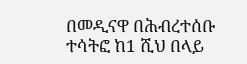በመዲናዋ በሕብረተሰቡ ተሳትፎ ከ1 ሺህ በላይ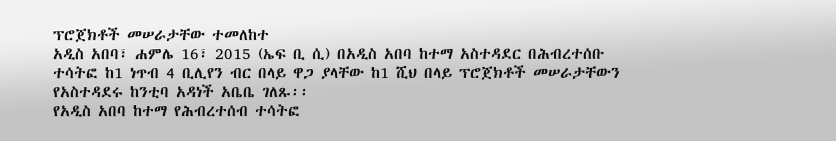ፕሮጀክቶች መሠራታቸው ተመለከተ
አዲስ አበባ፣ ሐምሌ 16፣ 2015 (ኤፍ ቢ ሲ) በአዲስ አበባ ከተማ አስተዳደር በሕብረተሰቡ ተሳትፎ ከ1 ነጥብ 4 ቢሊየን ብር በላይ ዋጋ ያላቸው ከ1 ሺህ በላይ ፕሮጀክቶች መሠራታቸውን የአስተዳደሩ ከንቲባ አዳነች አቤቤ ገለጹ፡፡
የአዲስ አበባ ከተማ የሕብረተሰብ ተሳትፎ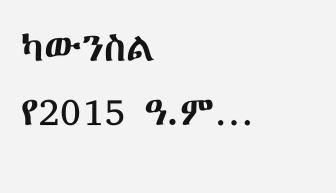ካውንስል የ2015 ዓ.ም…